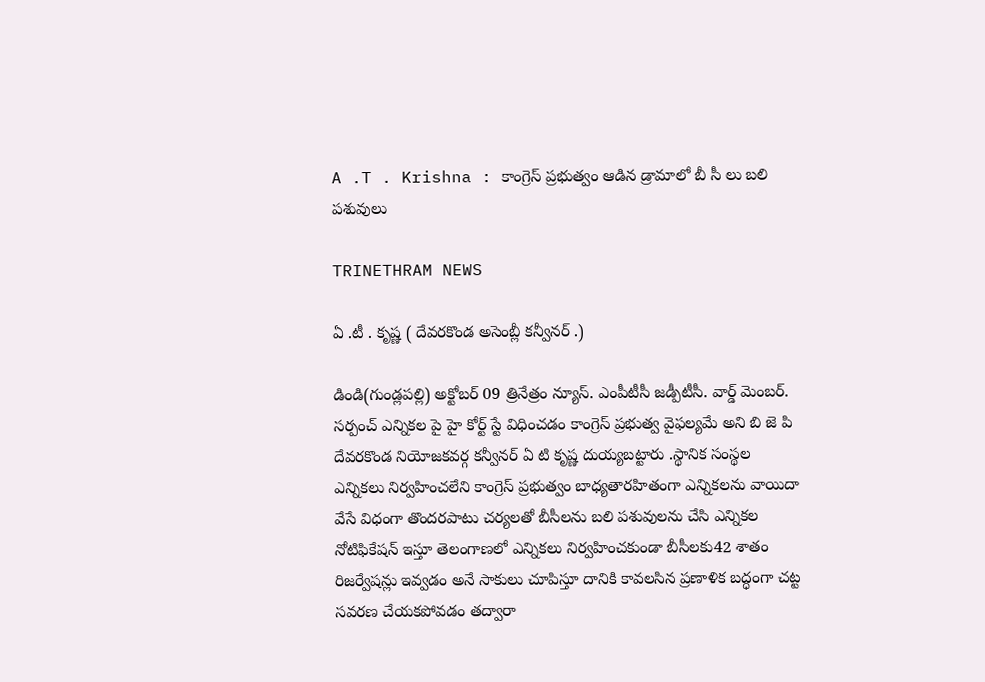A .T . Krishna : కాంగ్రెస్ ప్రభుత్వం ఆడిన డ్రామాలో బీ సీ లు బలి పశువులు

TRINETHRAM NEWS

ఏ .టీ . కృష్ణ ( దేవరకొండ అసెంబ్లీ కన్వీనర్ .)

డిండి(గుండ్లపల్లి) అక్టోబర్ 09 త్రినేత్రం న్యూస్. ఎంపీటీసీ జడ్పీటీసీ. వార్డ్ మెంబర్. సర్పంచ్ ఎన్నికల పై హై కోర్ట్ స్టే విధించడం కాంగ్రెస్ ప్రభుత్వ వైఫల్యమే అని బి జె పి దేవరకొండ నియోజకవర్గ కన్వీనర్ ఏ టి కృష్ణ దుయ్యబట్టారు .స్థానిక సంస్థల ఎన్నికలు నిర్వహించలేని కాంగ్రెస్ ప్రభుత్వం బాధ్యతారహితంగా ఎన్నికలను వాయిదా వేసే విధంగా తొందరపాటు చర్యలతో బీసీలను బలి పశువులను చేసి ఎన్నికల నోటిఫికేషన్ ఇస్తూ తెలంగాణలో ఎన్నికలు నిర్వహించకుండా బీసీలకు42 శాతం రిజర్వేషన్లు ఇవ్వడం అనే సాకులు చూపిస్తూ దానికి కావలసిన ప్రణాళిక బద్ధంగా చట్ట సవరణ చేయకపోవడం తద్వారా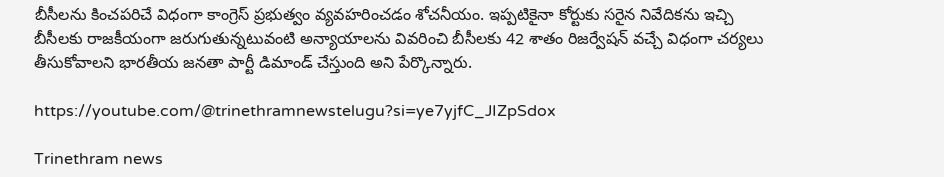బీసీలను కించపరిచే విధంగా కాంగ్రెస్ ప్రభుత్వం వ్యవహరించడం శోచనీయం. ఇప్పటికైనా కోర్టుకు సరైన నివేదికను ఇచ్చి బీసీలకు రాజకీయంగా జరుగుతున్నటువంటి అన్యాయాలను వివరించి బీసీలకు 42 శాతం రిజర్వేషన్ వచ్చే విధంగా చర్యలు తీసుకోవాలని భారతీయ జనతా పార్టీ డిమాండ్ చేస్తుంది అని పేర్కొన్నారు.

https://youtube.com/@trinethramnewstelugu?si=ye7yjfC_JIZpSdox

Trinethram news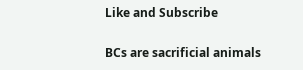Like and Subscribe

BCs are sacrificial animals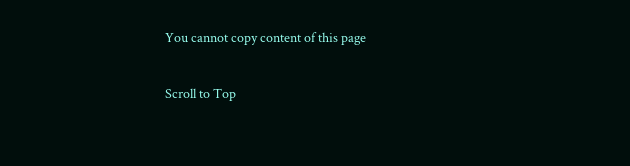You cannot copy content of this page

Scroll to Top